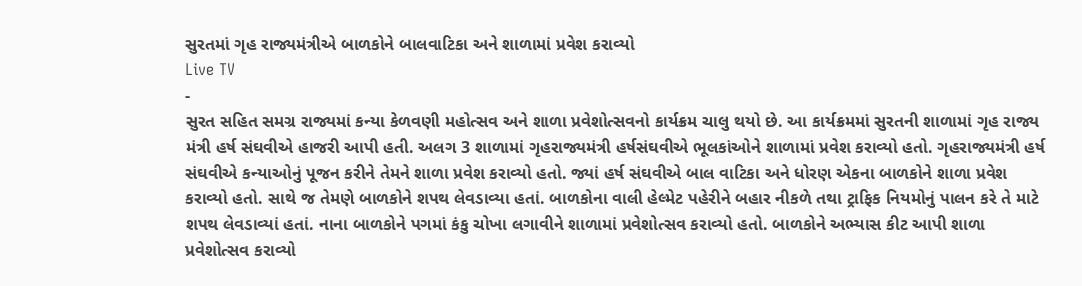સુરતમાં ગૃહ રાજ્યમંત્રીએ બાળકોને બાલવાટિકા અને શાળામાં પ્રવેશ કરાવ્યો
Live TV
-
સુરત સહિત સમગ્ર રાજ્યમાં કન્યા કેળવણી મહોત્સવ અને શાળા પ્રવેશોત્સવનો કાર્યક્રમ ચાલુ થયો છે. આ કાર્યક્રમમાં સુરતની શાળામાં ગૃહ રાજ્ય મંત્રી હર્ષ સંઘવીએ હાજરી આપી હતી. અલગ 3 શાળામાં ગૃહરાજ્યમંત્રી હર્ષસંઘવીએ ભૂલકાંઓને શાળામાં પ્રવેશ કરાવ્યો હતો. ગૃહરાજ્યમંત્રી હર્ષ સંઘવીએ કન્યાઓનું પૂજન કરીને તેમને શાળા પ્રવેશ કરાવ્યો હતો. જ્યાં હર્ષ સંઘવીએ બાલ વાટિકા અને ધોરણ એકના બાળકોને શાળા પ્રવેશ કરાવ્યો હતો. સાથે જ તેમણે બાળકોને શપથ લેવડાવ્યા હતાં. બાળકોના વાલી હેલ્મેટ પહેરીને બહાર નીકળે તથા ટ્રાફિક નિયમોનું પાલન કરે તે માટે શપથ લેવડાવ્યાં હતાં. નાના બાળકોને પગમાં કંકુ ચોખા લગાવીને શાળામાં પ્રવેશોત્સવ કરાવ્યો હતો. બાળકોને અભ્યાસ કીટ આપી શાળા પ્રવેશોત્સવ કરાવ્યો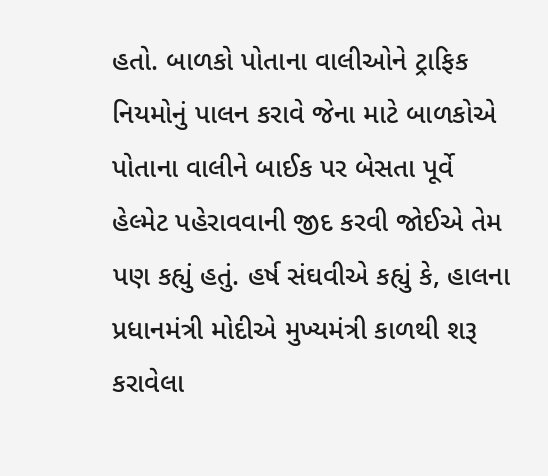હતો. બાળકો પોતાના વાલીઓને ટ્રાફિક નિયમોનું પાલન કરાવે જેના માટે બાળકોએ પોતાના વાલીને બાઈક પર બેસતા પૂર્વે હેલ્મેટ પહેરાવવાની જીદ કરવી જોઈએ તેમ પણ કહ્યું હતું. હર્ષ સંઘવીએ કહ્યું કે, હાલના પ્રધાનમંત્રી મોદીએ મુખ્યમંત્રી કાળથી શરૂ કરાવેલા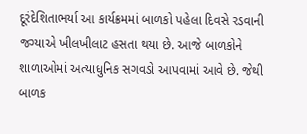દૂરંદેશિતાભર્યા આ કાર્યક્રમમાં બાળકો પહેલા દિવસે રડવાની જગ્યાએ ખીલખીલાટ હસતા થયા છે. આજે બાળકોને શાળાઓમાં અત્યાધુનિક સગવડો આપવામાં આવે છે. જેથી બાળક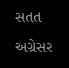સતત અગ્રેસર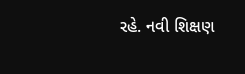રહે. નવી શિક્ષણ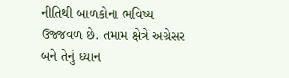નીતિથી બાળકોના ભવિષ્ય ઉજ્જવળ છે. તમામ ક્ષેત્રે અગ્રેસર બને તેનું ધ્યાન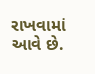રાખવામાં આવે છે.